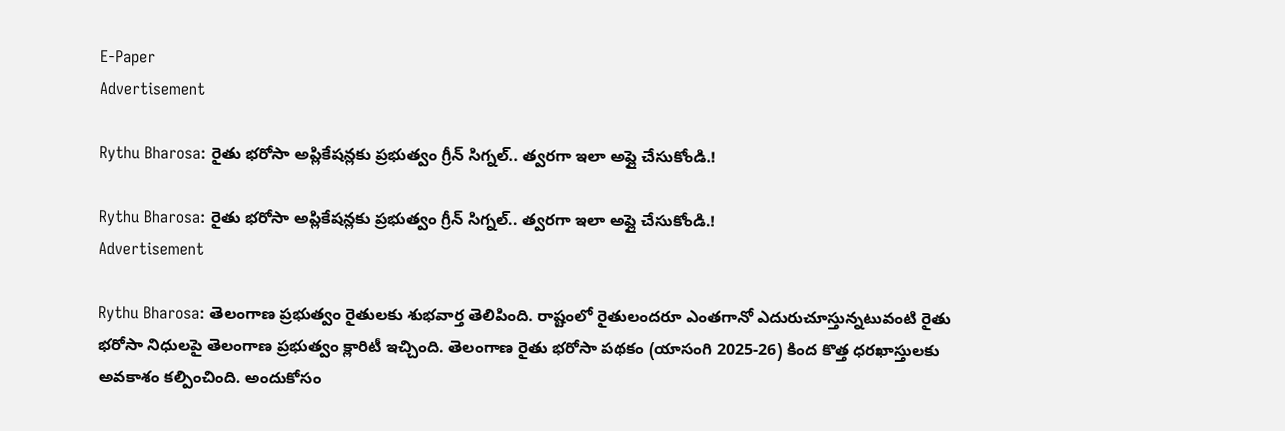E-Paper
Advertisement

Rythu Bharosa: రైతు భరోసా అప్లికేషన్లకు ప్రభుత్వం గ్రీన్ సిగ్నల్.. త్వరగా ఇలా అప్లై చేసుకోండి.!

Rythu Bharosa: రైతు భరోసా అప్లికేషన్లకు ప్రభుత్వం గ్రీన్ సిగ్నల్.. త్వరగా ఇలా అప్లై చేసుకోండి.!
Advertisement

Rythu Bharosa: తెలంగాణ ప్రభుత్వం రైతులకు శుభవార్త తెలిపింది. రాష్టంలో రైతులందరూ ఎంతగానో ఎదురుచూస్తున్నటువంటి రైతు భరోసా నిధులపై తెలంగాణ ప్రభుత్వం క్లారిటీ ఇచ్చింది. తెలంగాణ రైతు భరోసా పథకం (యాసంగి 2025-26) కింద కొత్త ధరఖాస్తులకు అవకాశం కల్పించింది. అందుకోసం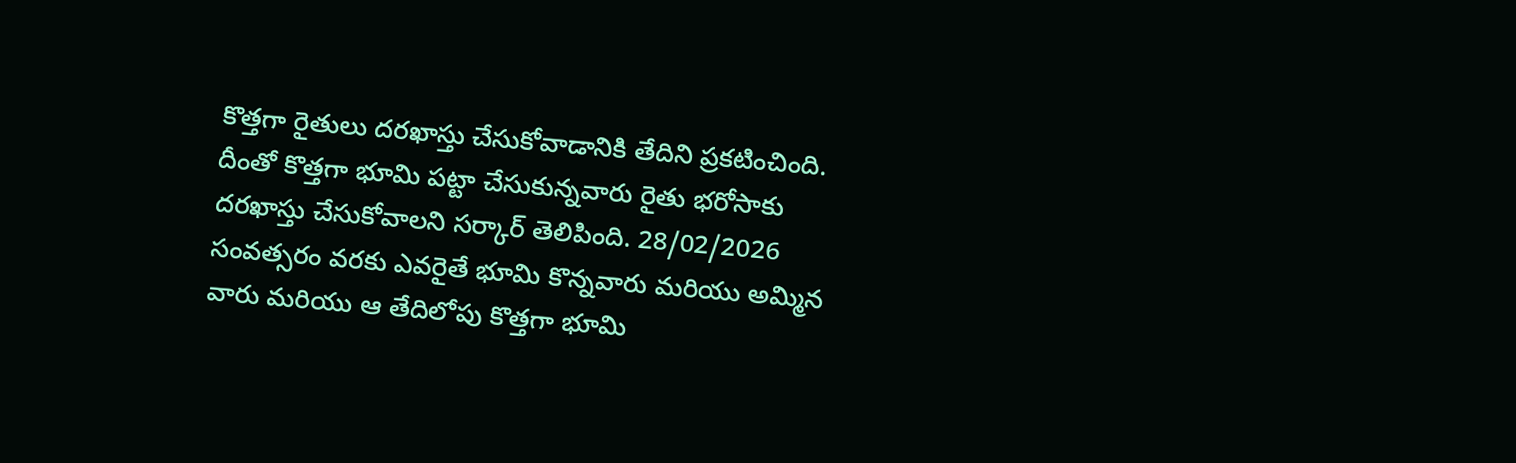కొత్తగా రైతులు దరఖాస్తు చేసుకోవాడానికి తేదిని ప్రకటించింది. దీంతో కొత్తగా భూమి పట్టా చేసుకున్నవారు రైతు భరోసాకు దరఖాస్తు చేసుకోవాలని సర్కార్ తెలిపింది. 28/02/2026 సంవత్సరం వరకు ఎవరైతే భూమి కొన్నవారు మరియు అమ్మిన వారు మరియు ఆ తేదిలోపు కొత్తగా భూమి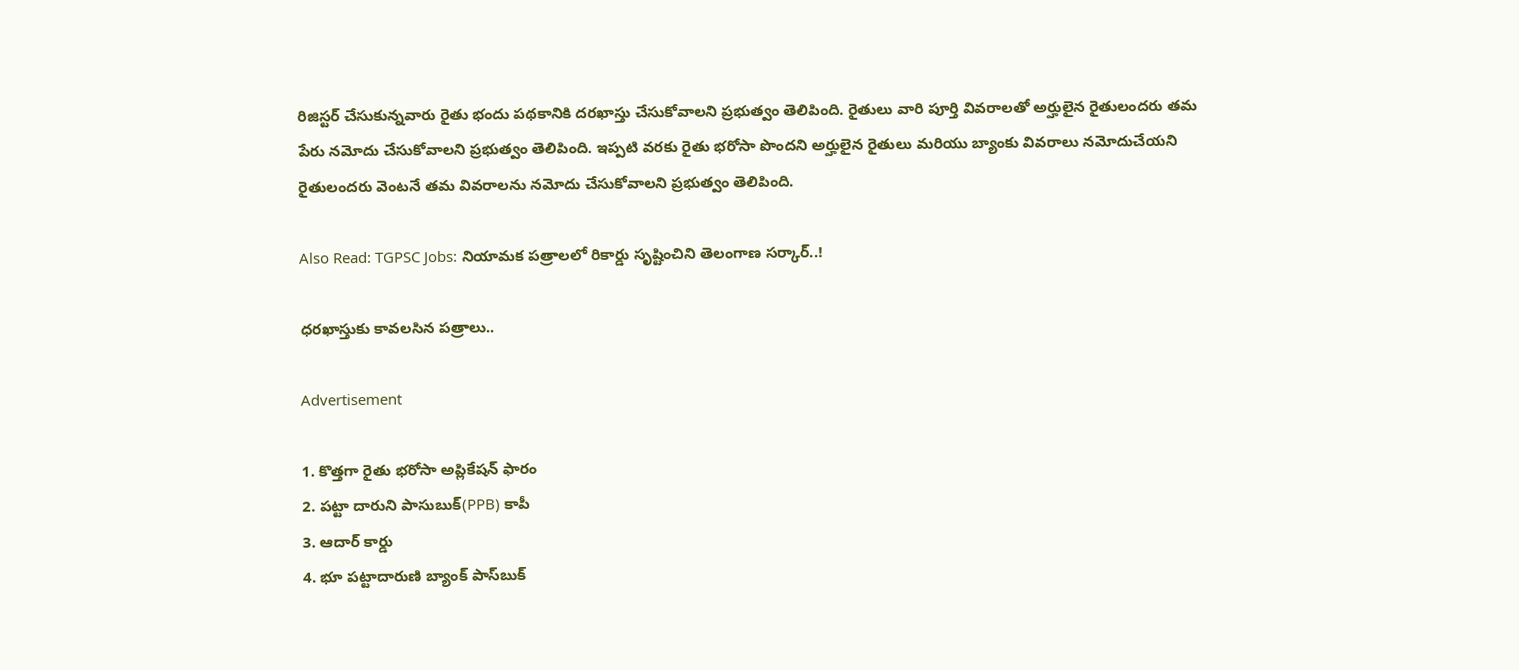రిజిస్టర్ చేసుకున్నవారు రైతు భందు పథకానికి దరఖాస్తు చేసుకోవాలని ప్రభుత్వం తెలిపింది. రైతులు వారి పూర్తి వివరాలతో అర్హులైన రైతులందరు తమ పేరు నమోదు చేసుకోవాలని ప్రభుత్వం తెలిపింది. ఇప్పటి వరకు రైతు భరోసా పొందని అర్హులైన రైతులు మరియు బ్యాంకు వివరాలు నమోదుచేయని రైతులందరు వెంటనే తమ వివరాలను నమోదు చేసుకోవాలని ప్రభుత్వం తెలిపింది.

Also Read: TGPSC Jobs: నియామక పత్రాలలో రికార్డు సృష్టించిని తెలంగాణ సర్కార్..!

ధరఖాస్తుకు కావలసిన పత్రాలు..

Advertisement

1. కొత్తగా రైతు భరోసా అప్లికేషన్ ఫారం
2. పట్టా దారుని పాసుబుక్(PPB) కాపీ
3. ఆదార్ కార్డు
4. భూ పట్టాదారుణి బ్యాంక్ పాస్‌బుక్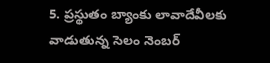5. ప్రస్థుతం బ్యాంకు లావాదేవీలకు వాడుతున్న సెలం నెంబర్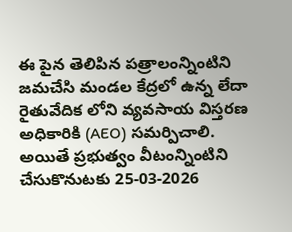ఈ పైన తెలిపిన పత్రాలంన్నింటిని జమచేసి మండల కేద్రలో ఉన్న లేదా రైతువేదిక లోని వ్యవసాయ విస్తరణ అధికారికి (AEO) సమర్పిచాలి. అయితే ప్రభుత్వం వీటంన్నింటిని చేసుకొనుటకు 25-03-2026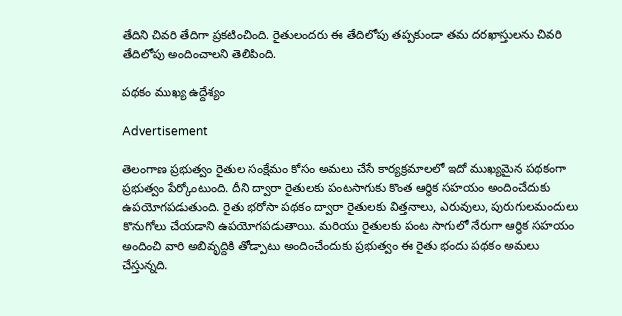తేదిని చివరి తేదిగా ప్రకటించింది. రైతులందరు ఈ తేదిలోపు తప్పకుండా తమ దరఖాస్తులను చివరి తేదిలోపు అందించాలని తెలిపింది.

పథకం ముఖ్య ఉద్దేశ్యం

Advertisement

తెలంగాణ ప్రభుత్వం రైతుల సంక్షేమం కోసం అమలు చేసే కార్యక్రమాలలో ఇదో ముఖ్యమైన పథకంగా ప్రభుత్వం పేర్కోంటుంది. దీని ద్వారా రైతులకు పంటసాగుకు కొంత ఆర్థిక సహయం అందించేదుకు ఉపయోగపడుతుంది. రైతు భరోసా పథకం ద్వారా రైతులకు విత్తనాలు, ఎరువులు, పురుగులమందులు కొనుగోలు చేయడాని ఉపయోగపడుతాయి. మరియు రైతులకు పంట సాగులో నేరుగా ఆర్థిక సహయం అందించి వారి అబివృద్దికి తోడ్పాటు అందించేందుకు ప్రభుత్వం ఈ రైతు భందు పథకం అమలు చేస్తున్నది.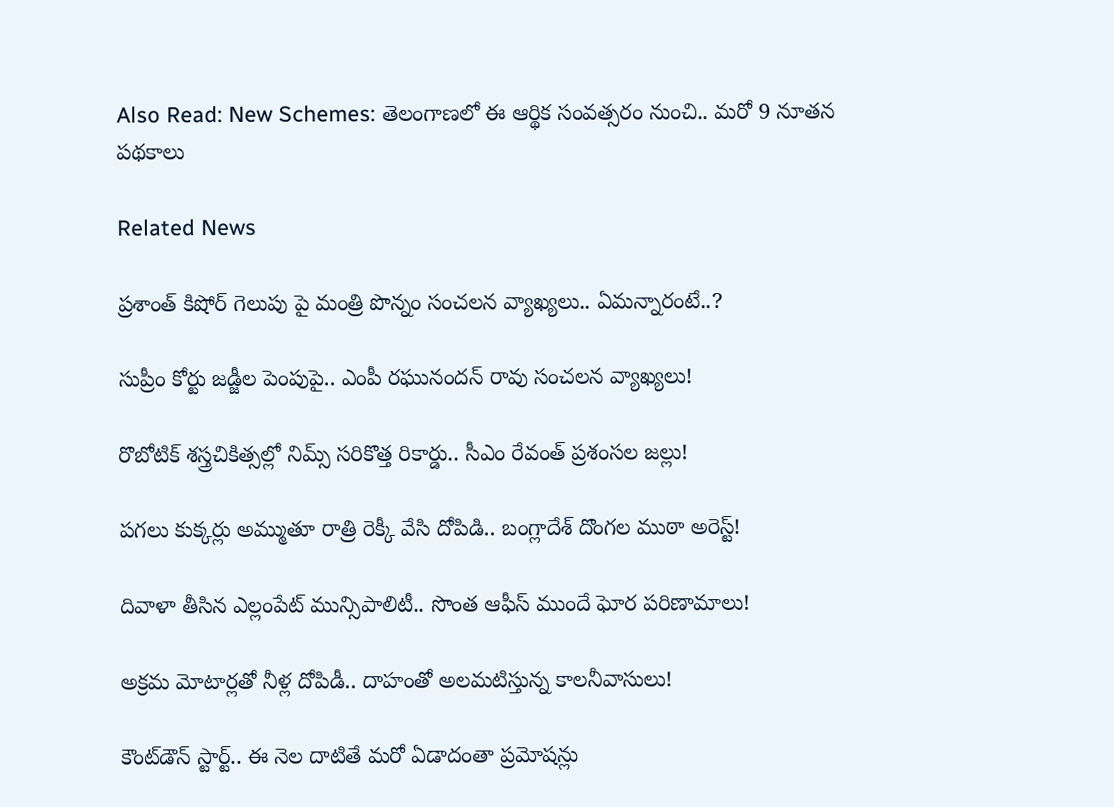Also Read: New Schemes: తెలంగాణలో ఈ ఆర్థిక సంవత్సరం నుంచి.. మరో 9 నూతన పథకాలు

Related News

ప్రశాంత్ కిషోర్ గెలుపు పై మంత్రి పొన్నం సంచలన వ్యాఖ్యలు.. ఏమన్నారంటే..?

సుప్రీం కోర్టు జడ్జీల పెంపుపై.. ఎంపీ రఘునందన్ రావు సంచలన వ్యాఖ్యలు!

రొబోటిక్ శస్త్రచికిత్సల్లో నిమ్స్ సరికొత్త రికార్డు.. సీఎం రేవంత్ ప్రశంసల జల్లు!

పగలు కుక్కర్లు అమ్ముతూ రాత్రి రెక్కీ వేసి దోపిడి.. బంగ్లాదేశ్ దొంగల ముఠా అరెస్ట్!

దివాళా తీసిన ఎల్లంపేట్ మున్సిపాలిటీ.. సొంత ఆఫీస్ ముందే ఘోర పరిణామాలు!

అక్రమ మోటార్లతో నీళ్ల దోపిడీ.. దాహంతో అలమటిస్తున్న కాలనీవాసులు!

కౌంట్‌డౌన్ స్టార్ట్.. ఈ నెల దాటితే మరో ఏడాదంతా ప్రమోషన్లు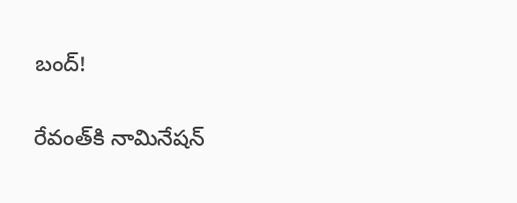బంద్!

రేవంత్‌కి నామినేషన్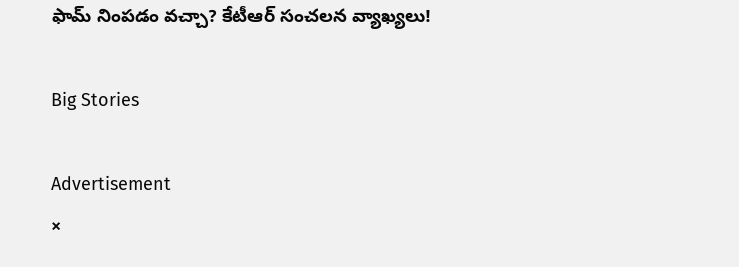ఫామ్ నింపడం వచ్చా? కేటీఆర్ సంచలన వ్యాఖ్యలు!

Big Stories

Advertisement
×